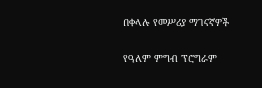በቀላሉ የመሥሪያ ማገናኛዎች

የዓለም ምግብ ፕሮግራም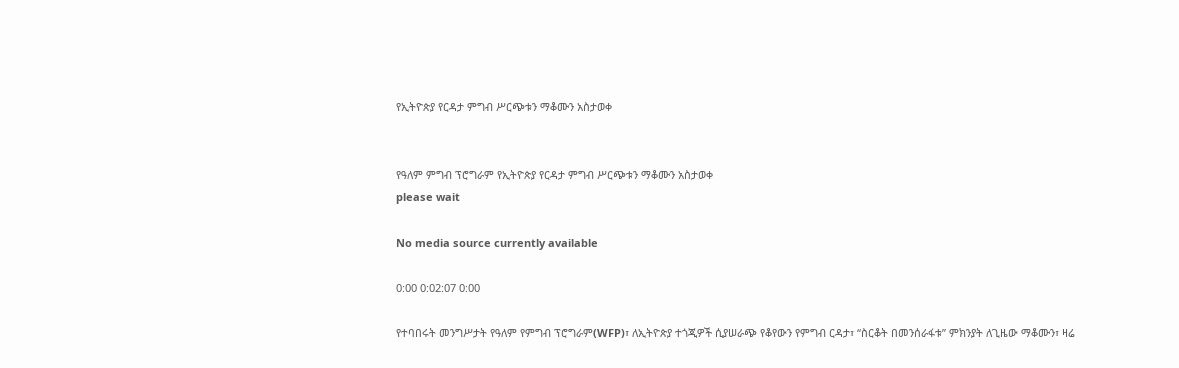የኢትዮጵያ የርዳታ ምግብ ሥርጭቱን ማቆሙን አስታወቀ


የዓለም ምግብ ፕሮግራም የኢትዮጵያ የርዳታ ምግብ ሥርጭቱን ማቆሙን አስታወቀ
please wait

No media source currently available

0:00 0:02:07 0:00

የተባበሩት መንግሥታት የዓለም የምግብ ፕሮግራም(WFP)፣ ለኢትዮጵያ ተጎጂዎች ሲያሠራጭ የቆየውን የምግብ ርዳታ፣ “ስርቆት በመንሰራፋቱ” ምክንያት ለጊዜው ማቆሙን፣ ዛሬ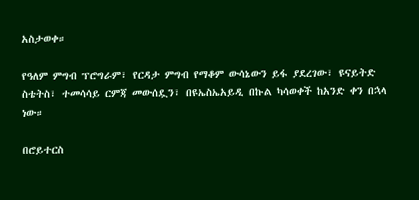አስታወቀ።

የዓለም ምግብ ፕሮግራም፣ የርዳታ ምግብ የማቆም ውሳኔውን ይፋ ያደረገው፣ ዩናይትድ ስቴትስ፣ ተመሳሳይ ርምጃ መውሰዷን፣ በዩኤስኤአይዲ በኩል ካሳወቀች ከአንድ ቀን በኋላ ነው።

በሮይተርስ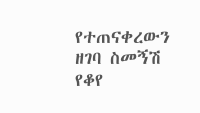የተጠናቀረውን ዘገባ ስመኝሽ የቆየ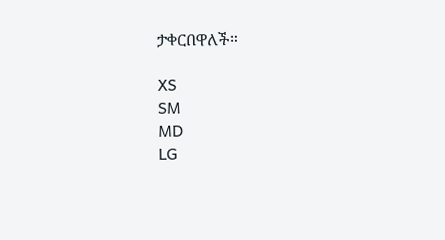ታቀርበዋለች።

XS
SM
MD
LG